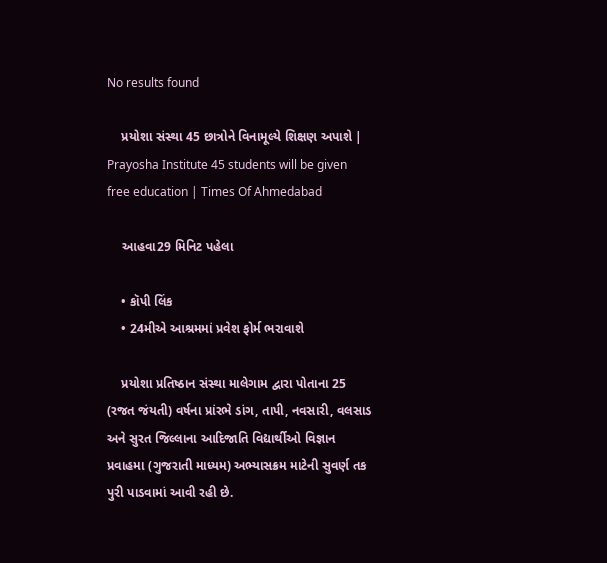No results found

    પ્રયોશા સંસ્થા 45 છાત્રોને વિનામૂલ્યે શિક્ષણ અપાશે | Prayosha Institute 45 students will be given free education | Times Of Ahmedabad

    આહવા29 મિનિટ પહેલા

    • કૉપી લિંક
    • 24મીએ આશ્રમમાં પ્રવેશ ફોર્મ ભરાવાશે

    પ્રયોશા પ્રતિષ્ઠાન સંસ્થા માલેગામ દ્વારા પોતાના 25 (રજત જંયતી) વર્ષના પ્રાંરભે ડાંગ, તાપી, નવસારી, વલસાડ અને સુરત જિલ્લાના આદિજાતિ વિદ્યાર્થીઓ વિજ્ઞાન પ્રવાહમા (ગુજરાતી માધ્યમ) અભ્યાસક્રમ માટેની સુવર્ણ તક પુરી પાડવામાં આવી રહી છે.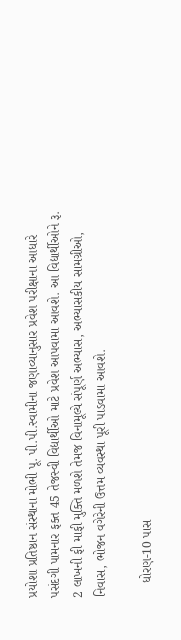પ્રયોશા પ્રતિષ્ઠાન સંસ્થાના મોભી પૂ. પી.પી.સ્વામીના જણાવ્યાનુસાર પ્રવેશ પરીક્ષાના આધારે પસંદગી પામનાર ફક્ત 45 તેજસ્વી વિદ્યાર્થીઓ માટે પ્રવેશ આપવામા આવશે. આ વિદ્યાર્થીઓને રૂ. 2 લાખની ફી માફી મુક્તિ મળશે તેમજ વિનામૂલ્યે સંપૂર્ણ અભ્યાસ, અભ્યાસકીય સામગ્રીઓ, નિવાસ, ભોજન વગેરેની ઉત્તમ વ્યવસ્થા પૂરી પાડવામા આવશે.

    ધોરણ-10 પાસ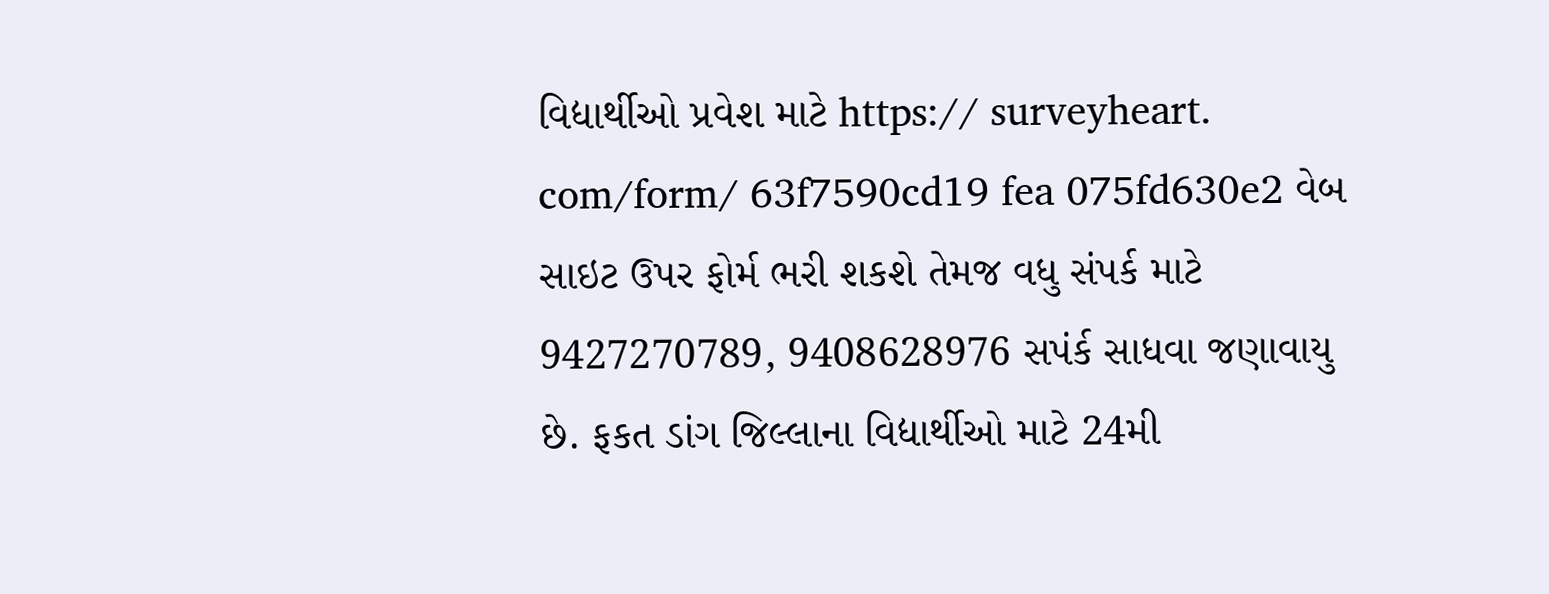વિદ્યાર્થીઓ પ્રવેશ માટે https:// surveyheart. com/form/ 63f7590cd19 fea 075fd630e2 વેબ સાઇટ ઉપર ફોર્મ ભરી શકશે તેમજ વધુ સંપર્ક માટે 9427270789, 9408628976 સપંર્ક સાધવા જણાવાયુ છે. ફકત ડાંગ જિલ્લાના વિદ્યાર્થીઓ માટે 24મી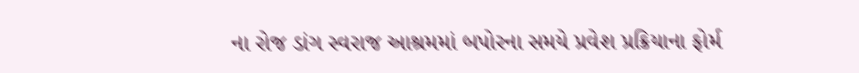ના રોજ ડાંગ સ્વરાજ આશ્રમમાં બપોરના સમયે પ્રવેશ પ્રક્રિયાના ફોર્મ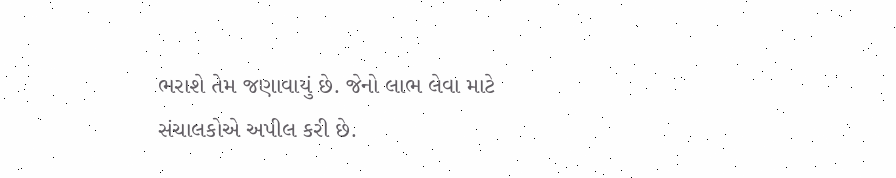ભરાશે તેમ જણાવાયું છે. જેનો લાભ લેવા માટે સંચાલકોએ અપીલ કરી છે.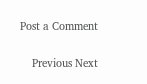Post a Comment

    Previous Next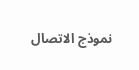نموذج الاتصال